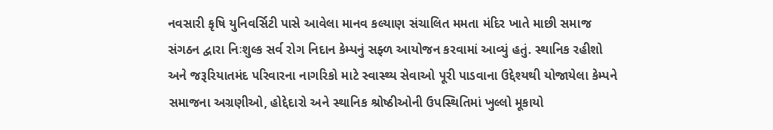નવસારી કૃષિ યુનિવર્સિટી પાસે આવેલા માનવ કલ્યાણ સંચાલિત મમતા મંદિર ખાતે માછી સમાજ સંગઠન દ્વારા નિઃશુલ્ક સર્વ રોગ નિદાન કેમ્પનું સફ્ળ આયોજન કરવામાં આવ્યું હતું. સ્થાનિક રહીશો અને જરૂરિયાતમંદ પરિવારના નાગરિકો માટે સ્વાસ્થ્ય સેવાઓ પૂરી પાડવાના ઉદ્દેશ્યથી યોજાયેલા કેમ્પને સમાજના અગ્રણીઓ, હોદ્દેદારો અને સ્થાનિક શ્રોષ્ઠીઓની ઉપસ્થિતિમાં ખુલ્લો મૂકાયો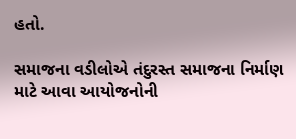હતો.

સમાજના વડીલોએ તંદુરસ્ત સમાજના નિર્માણ માટે આવા આયોજનોની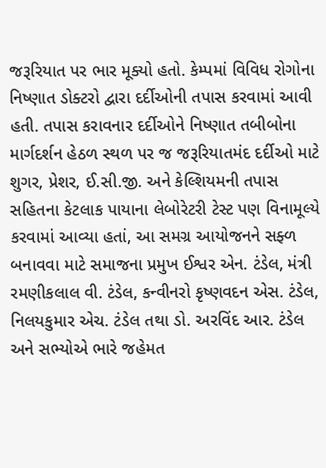જરૂરિયાત પર ભાર મૂક્યો હતો. કેમ્પમાં વિવિધ રોગોના નિષ્ણાત ડોક્ટરો દ્વારા દર્દીઓની તપાસ કરવામાં આવી હતી. તપાસ કરાવનાર દર્દીઓને નિષ્ણાત તબીબોના માર્ગદર્શન હેઠળ સ્થળ પર જ જરૂરિયાતમંદ દર્દીઓ માટે શુગર, પ્રેશર, ઈ.સી.જી. અને કેલ્શિયમની તપાસ સહિતના કેટલાક પાયાના લેબોરેટરી ટેસ્ટ પણ વિનામૂલ્યે કરવામાં આવ્યા હતાં, આ સમગ્ર આયોજનને સફ્ળ બનાવવા માટે સમાજના પ્રમુખ ઈશ્વર એન. ટંડેલ, મંત્રી રમણીકલાલ વી. ટંડેલ, કન્વીનરો કૃષ્ણવદન એસ. ટંડેલ, નિલયકુમાર એચ. ટંડેલ તથા ડો. અરવિંદ આર. ટંડેલ અને સભ્યોએ ભારે જહેમત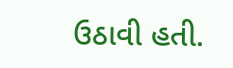ઉઠાવી હતી.